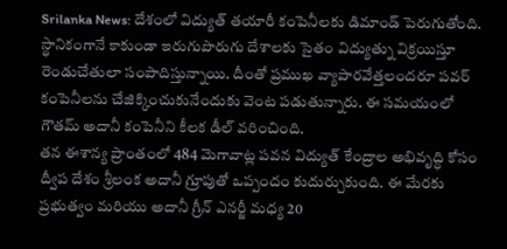Srilanka News: దేశంలో విద్యుత్ తయారీ కంపెనీలకు డిమాండ్ పెరుగుతోంది. స్థానికంగానే కాకుండా ఇరుగుపొరుగు దేశాలకు సైతం విద్యుత్ను విక్రయిస్తూ రెండుచేతులా సంపాదిస్తున్నాయి. దీంతో ప్రముఖ వ్యాపారవేత్తలందరూ పవర్ కంపెనీలను చేజిక్కించుకునేందుకు వెంట పడుతున్నారు. ఈ సమయంలో గౌతమ్ అదానీ కంపెనీని కీలక డీల్ వరించింది.
తన ఈశాన్య ప్రాంతంలో 484 మెగావాట్ల పవన విద్యుత్ కేంద్రాల అభివృద్ధి కోసం ద్వీప దేశం శ్రీలంక అదానీ గ్రూపుతో ఒప్పందం కుదుర్చుకుంది. ఈ మేరకు ప్రభుత్వం మరియు అదానీ గ్రీన్ ఎనర్జీ మధ్య 20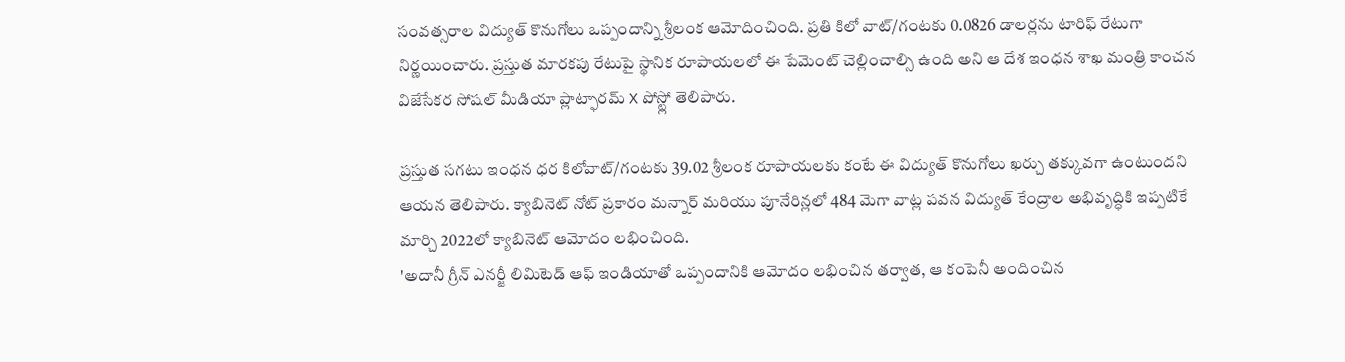సంవత్సరాల విద్యుత్ కొనుగోలు ఒప్పందాన్ని శ్రీలంక ఆమోదించింది. ప్రతి కిలో వాట్/గంటకు 0.0826 డాలర్లను టారిఫ్ రేటుగా నిర్ణయించారు. ప్రస్తుత మారకపు రేటుపై స్థానిక రూపాయలలో ఈ పేమెంట్ చెల్లించాల్సి ఉంది అని ఆ దేశ ఇంధన శాఖ మంత్రి కాంచన విజేసేకర సోషల్ మీడియా ప్లాట్ఫారమ్ X పోస్ట్లో తెలిపారు.

ప్రస్తుత సగటు ఇంధన ధర కిలోవాట్/గంటకు 39.02 శ్రీలంక రూపాయలకు కంటే ఈ విద్యుత్ కొనుగోలు ఖర్చు తక్కువగా ఉంటుందని ఆయన తెలిపారు. క్యాబినెట్ నోట్ ప్రకారం మన్నార్ మరియు పూనేరిన్లలో 484 మెగా వాట్ల పవన విద్యుత్ కేంద్రాల అభివృద్ధికి ఇప్పటికే మార్చి 2022లో క్యాబినెట్ ఆమోదం లభించింది.
'అదానీ గ్రీన్ ఎనర్జీ లిమిటెడ్ ఆఫ్ ఇండియాతో ఒప్పందానికి ఆమోదం లభించిన తర్వాత, ఆ కంపెనీ అందించిన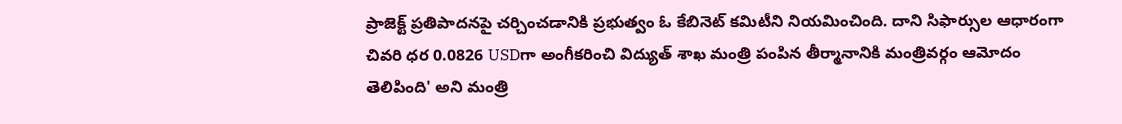ప్రాజెక్ట్ ప్రతిపాదనపై చర్చించడానికి ప్రభుత్వం ఓ కేబినెట్ కమిటీని నియమించింది. దాని సిఫార్సుల ఆధారంగా చివరి ధర 0.0826 USDగా అంగీకరించి విద్యుత్ శాఖ మంత్రి పంపిన తీర్మానానికి మంత్రివర్గం ఆమోదం తెలిపింది' అని మంత్రి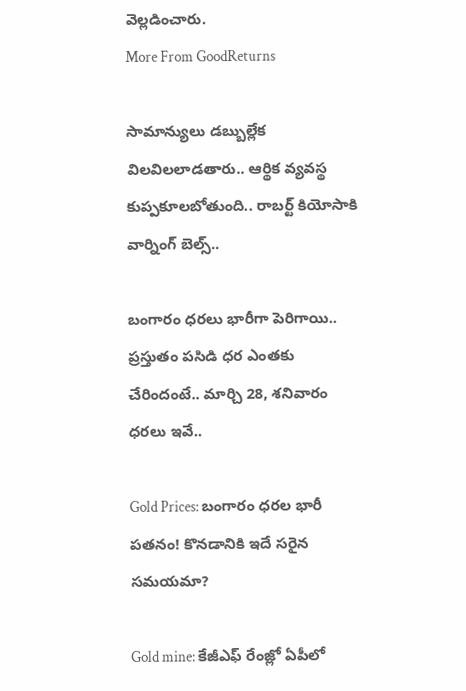వెల్లడించారు.
More From GoodReturns

సామాన్యులు డబ్బుల్లేక విలవిలలాడతారు.. ఆర్థిక వ్యవస్థ కుప్పకూలబోతుంది.. రాబర్ట్ కియోసాకి వార్నింగ్ బెల్స్..

బంగారం ధరలు భారీగా పెరిగాయి.. ప్రస్తుతం పసిడి ధర ఎంతకు చేరిందంటే.. మార్చి 28, శనివారం ధరలు ఇవే..

Gold Prices: బంగారం ధరల భారీ పతనం! కొనడానికి ఇదే సరైన సమయమా?

Gold mine: కేజీఎఫ్ రేంజ్లో ఏపీలో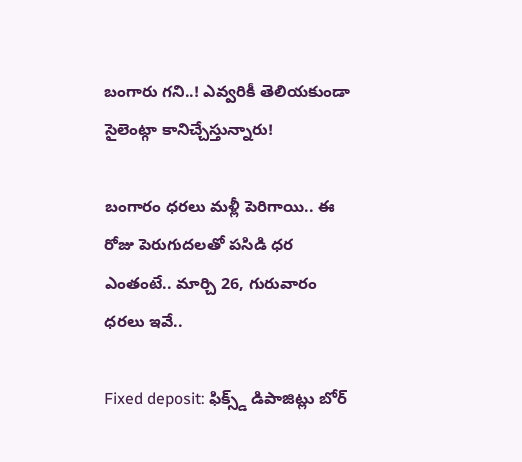బంగారు గని..! ఎవ్వరికీ తెలియకుండా సైలెంట్గా కానిచ్చేస్తున్నారు!

బంగారం ధరలు మళ్లీ పెరిగాయి.. ఈ రోజు పెరుగుదలతో పసిడి ధర ఎంతంటే.. మార్చి 26, గురువారం ధరలు ఇవే..

Fixed deposit: ఫిక్స్డ్ డిపాజిట్లు బోర్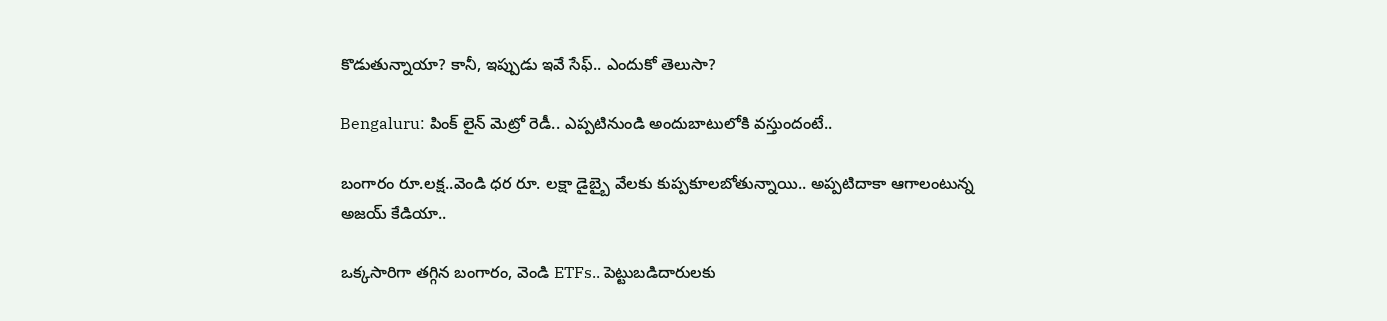కొడుతున్నాయా? కానీ, ఇప్పుడు ఇవే సేఫ్.. ఎందుకో తెలుసా?

Bengaluru: పింక్ లైన్ మెట్రో రెడీ.. ఎప్పటినుండి అందుబాటులోకి వస్తుందంటే..

బంగారం రూ.లక్ష..వెండి ధర రూ. లక్షా డైబ్బై వేలకు కుప్పకూలబోతున్నాయి.. అప్పటిదాకా ఆగాలంటున్న అజయ్ కేడియా..

ఒక్కసారిగా తగ్గిన బంగారం, వెండి ETFs.. పెట్టుబడిదారులకు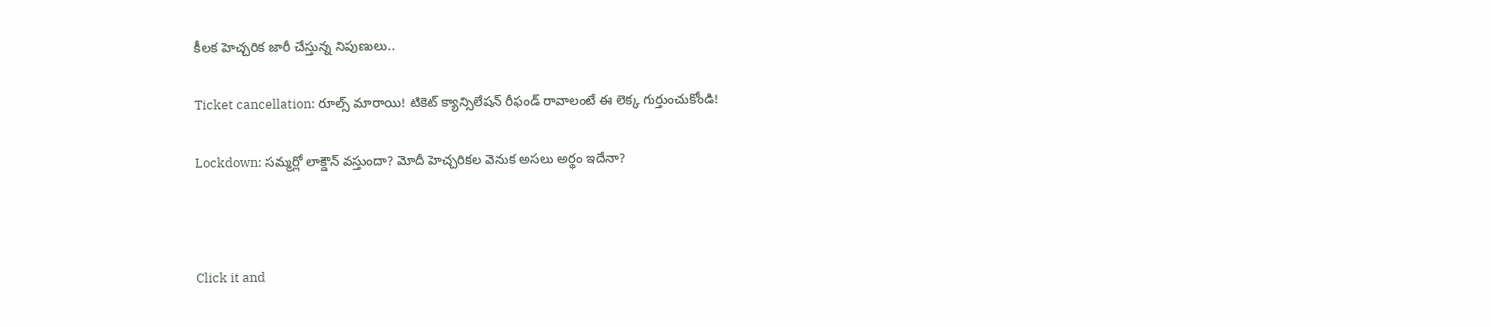కీలక హెచ్చరిక జారీ చేస్తున్న నిపుణులు..

Ticket cancellation: రూల్స్ మారాయి! టికెట్ క్యాన్సిలేషన్ రీఫండ్ రావాలంటే ఈ లెక్క గుర్తుంచుకోండి!

Lockdown: సమ్మర్లో లాక్డౌన్ వస్తుందా? మోదీ హెచ్చరికల వెనుక అసలు అర్థం ఇదేనా?



Click it and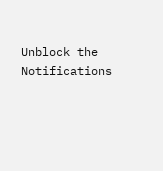Unblock the Notifications